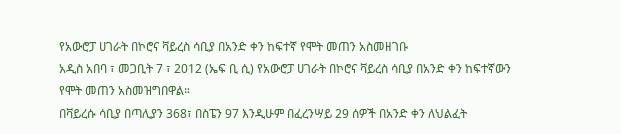የአውሮፓ ሀገራት በኮሮና ቫይረስ ሳቢያ በአንድ ቀን ከፍተኛ የሞት መጠን አስመዘገቡ
አዲስ አበባ ፣ መጋቢት 7 ፣ 2012 (ኤፍ ቢ ሲ) የአውሮፓ ሀገራት በኮሮና ቫይረስ ሳቢያ በአንድ ቀን ከፍተኛውን የሞት መጠን አስመዝግበዋል።
በቫይረሱ ሳቢያ በጣሊያን 368፣ በስፔን 97 እንዲሁም በፈረንሣይ 29 ሰዎች በአንድ ቀን ለህልፈት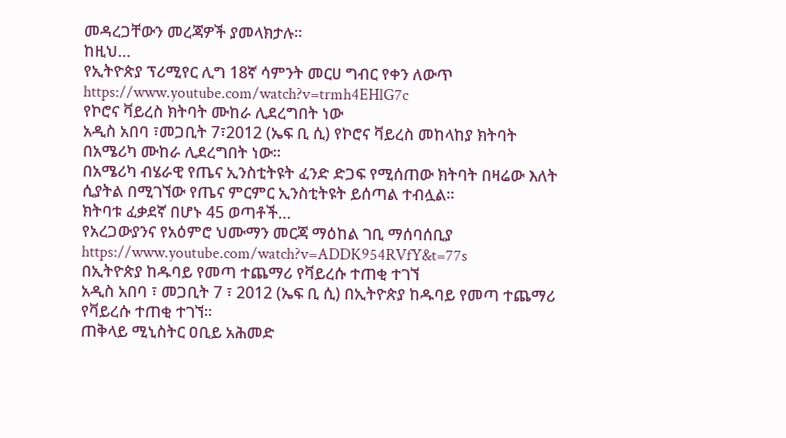መዳረጋቸውን መረጃዎች ያመላክታሉ።
ከዚህ…
የኢትዮጵያ ፕሪሚየር ሊግ 18ኛ ሳምንት መርሀ ግብር የቀን ለውጥ
https://www.youtube.com/watch?v=trmh4EHlG7c
የኮሮና ቫይረስ ክትባት ሙከራ ሊደረግበት ነው
አዲስ አበባ ፣መጋቢት 7፣2012 (ኤፍ ቢ ሲ) የኮሮና ቫይረስ መከላከያ ክትባት በአሜሪካ ሙከራ ሊደረግበት ነው።
በአሜሪካ ብሄራዊ የጤና ኢንስቲትዩት ፈንድ ድጋፍ የሚሰጠው ክትባት በዛሬው እለት ሲያትል በሚገኘው የጤና ምርምር ኢንስቲትዩት ይሰጣል ተብሏል።
ክትባቱ ፈቃደኛ በሆኑ 45 ወጣቶች…
የአረጋውያንና የአዕምሮ ህሙማን መርጃ ማዕከል ገቢ ማሰባሰቢያ
https://www.youtube.com/watch?v=ADDK954RVfY&t=77s
በኢትዮጵያ ከዱባይ የመጣ ተጨማሪ የቫይረሱ ተጠቂ ተገኘ
አዲስ አበባ ፣ መጋቢት 7 ፣ 2012 (ኤፍ ቢ ሲ) በኢትዮጵያ ከዱባይ የመጣ ተጨማሪ የቫይረሱ ተጠቂ ተገኘ።
ጠቅላይ ሚኒስትር ዐቢይ አሕመድ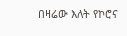በዛሬው እለት የኮሮና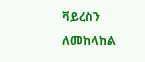ቫይረስን ለመከላከል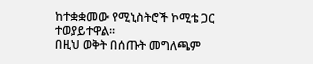ከተቋቋመው የሚኒስትሮች ኮሚቴ ጋር ተወያይተዋል።
በዚህ ወቅት በሰጡት መግለጫም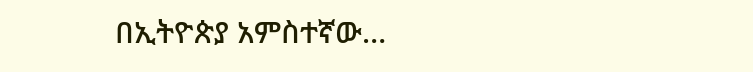በኢትዮጵያ አምስተኛው…